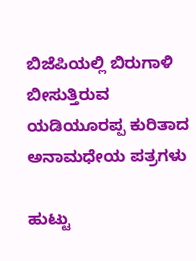ಬಿಜೆಪಿಯಲ್ಲಿ ಬಿರುಗಾಳಿ ಬೀಸುತ್ತಿರುವ ಯಡಿಯೂರಪ್ಪ ಕುರಿತಾದ ಅನಾಮಧೇಯ ಪತ್ರಗಳು

ಹುಟ್ಟು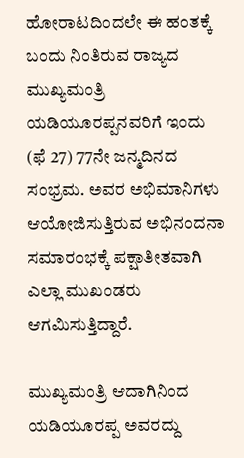ಹೋರಾಟದಿಂದಲೇ ಈ ಹಂತಕ್ಕೆ ಬಂದು ನಿಂತಿರುವ ರಾಜ್ಯದ ಮುಖ್ಯಮಂತ್ರಿ ಯಡಿಯೂರಪ್ಪನವರಿಗೆ ಇಂದು (ಫೆ 27) 77ನೇ ಜನ್ಮದಿನದ ಸಂಭ್ರಮ. ಅವರ ಅಭಿಮಾನಿಗಳು ಆಯೋಜಿಸುತ್ತಿರುವ ಅಭಿನಂದನಾ ಸಮಾರಂಭಕ್ಕೆ ಪಕ್ಷಾತೀತವಾಗಿ ಎಲ್ಲಾ ಮುಖಂಡರು ಆಗಮಿಸುತ್ತಿದ್ದಾರೆ.

ಮುಖ್ಯಮಂತ್ರಿ ಆದಾಗಿನಿಂದ ಯಡಿಯೂರಪ್ಪ ಅವರದ್ದು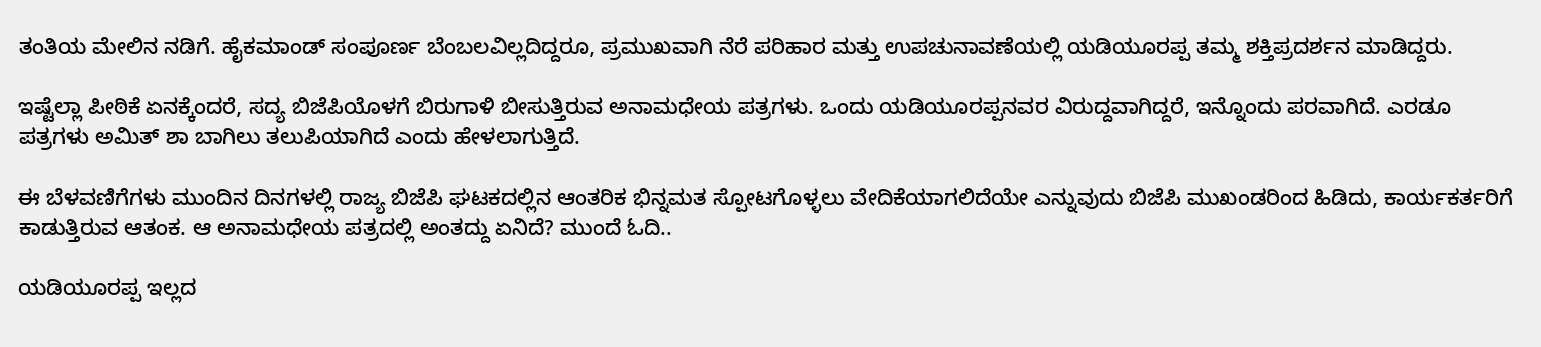ತಂತಿಯ ಮೇಲಿನ ನಡಿಗೆ. ಹೈಕಮಾಂಡ್ ಸಂಪೂರ್ಣ ಬೆಂಬಲವಿಲ್ಲದಿದ್ದರೂ, ಪ್ರಮುಖವಾಗಿ ನೆರೆ ಪರಿಹಾರ ಮತ್ತು ಉಪಚುನಾವಣೆಯಲ್ಲಿ ಯಡಿಯೂರಪ್ಪ ತಮ್ಮ ಶಕ್ತಿಪ್ರದರ್ಶನ ಮಾಡಿದ್ದರು.

ಇಷ್ಟೆಲ್ಲಾ ಪೀಠಿಕೆ ಏನಕ್ಕೆಂದರೆ, ಸದ್ಯ ಬಿಜೆಪಿಯೊಳಗೆ ಬಿರುಗಾಳಿ ಬೀಸುತ್ತಿರುವ ಅನಾಮಧೇಯ ಪತ್ರಗಳು. ಒಂದು ಯಡಿಯೂರಪ್ಪನವರ ವಿರುದ್ದವಾಗಿದ್ದರೆ, ಇನ್ನೊಂದು ಪರವಾಗಿದೆ. ಎರಡೂ ಪತ್ರಗಳು ಅಮಿತ್ ಶಾ ಬಾಗಿಲು ತಲುಪಿಯಾಗಿದೆ ಎಂದು ಹೇಳಲಾಗುತ್ತಿದೆ.

ಈ ಬೆಳವಣಿಗೆಗಳು ಮುಂದಿನ ದಿನಗಳಲ್ಲಿ ರಾಜ್ಯ ಬಿಜೆಪಿ ಘಟಕದಲ್ಲಿನ ಆಂತರಿಕ ಭಿನ್ನಮತ ಸ್ಪೋಟಗೊಳ್ಳಲು ವೇದಿಕೆಯಾಗಲಿದೆಯೇ ಎನ್ನುವುದು ಬಿಜೆಪಿ ಮುಖಂಡರಿಂದ ಹಿಡಿದು, ಕಾರ್ಯಕರ್ತರಿಗೆ ಕಾಡುತ್ತಿರುವ ಆತಂಕ. ಆ ಅನಾಮಧೇಯ ಪತ್ರದಲ್ಲಿ ಅಂತದ್ದು ಏನಿದೆ? ಮುಂದೆ ಓದಿ..

ಯಡಿಯೂರಪ್ಪ ಇಲ್ಲದ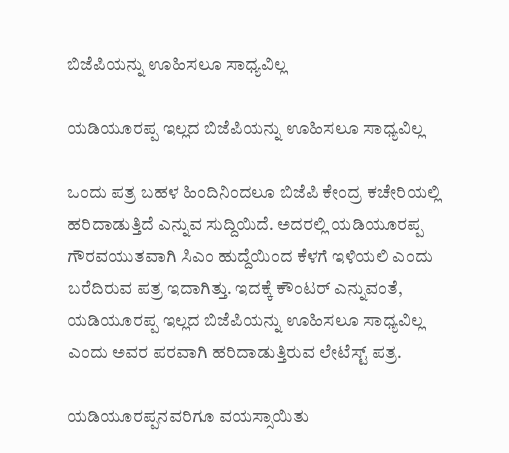ಬಿಜೆಪಿಯನ್ನು ಊಹಿಸಲೂ ಸಾಧ್ಯವಿಲ್ಲ

ಯಡಿಯೂರಪ್ಪ ಇಲ್ಲದ ಬಿಜೆಪಿಯನ್ನು ಊಹಿಸಲೂ ಸಾಧ್ಯವಿಲ್ಲ

ಒಂದು ಪತ್ರ ಬಹಳ ಹಿಂದಿನಿಂದಲೂ ಬಿಜೆಪಿ ಕೇಂದ್ರ ಕಚೇರಿಯಲ್ಲಿ ಹರಿದಾಡುತ್ತಿದೆ ಎನ್ನುವ ಸುದ್ದಿಯಿದೆ. ಅದರಲ್ಲಿ ಯಡಿಯೂರಪ್ಪ ಗೌರವಯುತವಾಗಿ ಸಿಎಂ ಹುದ್ದೆಯಿಂದ ಕೆಳಗೆ ಇಳಿಯಲಿ ಎಂದು ಬರೆದಿರುವ ಪತ್ರ ಇದಾಗಿತ್ತು. ಇದಕ್ಕೆ ಕೌಂಟರ್ ಎನ್ನುವಂತೆ, ಯಡಿಯೂರಪ್ಪ ಇಲ್ಲದ ಬಿಜೆಪಿಯನ್ನು ಊಹಿಸಲೂ ಸಾಧ್ಯವಿಲ್ಲ ಎಂದು ಅವರ ಪರವಾಗಿ ಹರಿದಾಡುತ್ತಿರುವ ಲೇಟೆಸ್ಟ್ ಪತ್ರ.

ಯಡಿಯೂರಪ್ಪನವರಿಗೂ ವಯಸ್ಸಾಯಿತು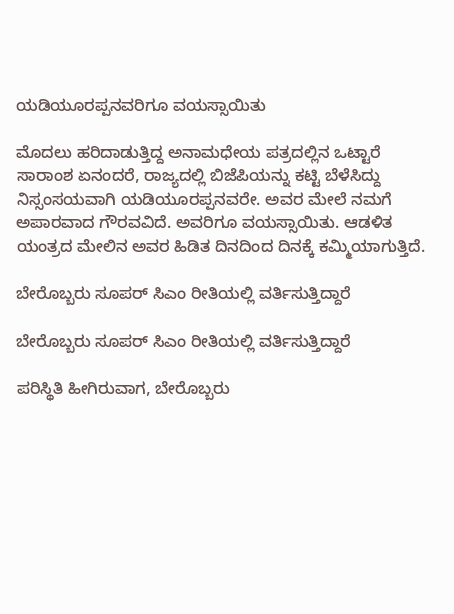ಯಡಿಯೂರಪ್ಪನವರಿಗೂ ವಯಸ್ಸಾಯಿತು

ಮೊದಲು ಹರಿದಾಡುತ್ತಿದ್ದ ಅನಾಮಧೇಯ ಪತ್ರದಲ್ಲಿನ ಒಟ್ಟಾರೆ ಸಾರಾಂಶ ಏನಂದರೆ, ರಾಜ್ಯದಲ್ಲಿ ಬಿಜೆಪಿಯನ್ನು ಕಟ್ಟಿ ಬೆಳೆಸಿದ್ದು ನಿಸ್ಸಂಸಯವಾಗಿ ಯಡಿಯೂರಪ್ಪನವರೇ. ಅವರ ಮೇಲೆ ನಮಗೆ ಅಪಾರವಾದ ಗೌರವವಿದೆ. ಅವರಿಗೂ ವಯಸ್ಸಾಯಿತು. ಆಡಳಿತ ಯಂತ್ರದ ಮೇಲಿನ ಅವರ ಹಿಡಿತ ದಿನದಿಂದ ದಿನಕ್ಕೆ ಕಮ್ಮಿಯಾಗುತ್ತಿದೆ.

ಬೇರೊಬ್ಬರು ಸೂಪರ್ ಸಿಎಂ ರೀತಿಯಲ್ಲಿ ವರ್ತಿಸುತ್ತಿದ್ದಾರೆ

ಬೇರೊಬ್ಬರು ಸೂಪರ್ ಸಿಎಂ ರೀತಿಯಲ್ಲಿ ವರ್ತಿಸುತ್ತಿದ್ದಾರೆ

ಪರಿಸ್ಥಿತಿ ಹೀಗಿರುವಾಗ, ಬೇರೊಬ್ಬರು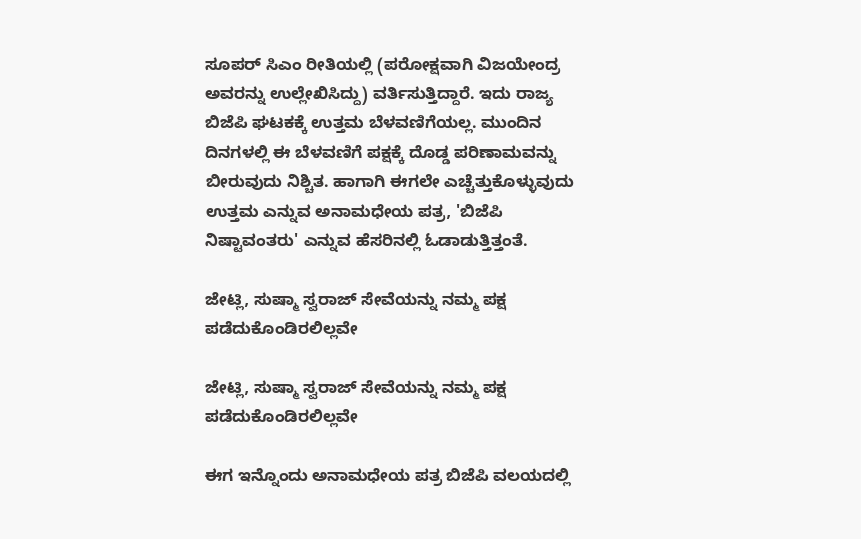ಸೂಪರ್ ಸಿಎಂ ರೀತಿಯಲ್ಲಿ (ಪರೋಕ್ಷವಾಗಿ ವಿಜಯೇಂದ್ರ ಅವರನ್ನು ಉಲ್ಲೇಖಿಸಿದ್ದು) ವರ್ತಿಸುತ್ತಿದ್ದಾರೆ. ಇದು ರಾಜ್ಯ ಬಿಜೆಪಿ ಘಟಕಕ್ಕೆ ಉತ್ತಮ ಬೆಳವಣಿಗೆಯಲ್ಲ. ಮುಂದಿನ ದಿನಗಳಲ್ಲಿ ಈ ಬೆಳವಣಿಗೆ ಪಕ್ಷಕ್ಕೆ ದೊಡ್ಡ ಪರಿಣಾಮವನ್ನು ಬೀರುವುದು ನಿಶ್ಚಿತ. ಹಾಗಾಗಿ ಈಗಲೇ ಎಚ್ಚೆತ್ತುಕೊಳ್ಳುವುದು ಉತ್ತಮ ಎನ್ನುವ ಅನಾಮಧೇಯ ಪತ್ರ, 'ಬಿಜೆಪಿ ನಿಷ್ಟಾವಂತರು' ಎನ್ನುವ ಹೆಸರಿನಲ್ಲಿ ಓಡಾಡುತ್ತಿತ್ತಂತೆ.

ಜೇಟ್ಲಿ, ಸುಷ್ಮಾ ಸ್ವರಾಜ್ ಸೇವೆಯನ್ನು ನಮ್ಮ ಪಕ್ಷ ಪಡೆದುಕೊಂಡಿರಲಿಲ್ಲವೇ

ಜೇಟ್ಲಿ, ಸುಷ್ಮಾ ಸ್ವರಾಜ್ ಸೇವೆಯನ್ನು ನಮ್ಮ ಪಕ್ಷ ಪಡೆದುಕೊಂಡಿರಲಿಲ್ಲವೇ

ಈಗ ಇನ್ನೊಂದು ಅನಾಮಧೇಯ ಪತ್ರ ಬಿಜೆಪಿ ವಲಯದಲ್ಲಿ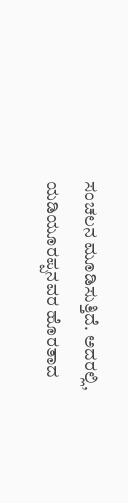ಸಂಚಲನ ಮೂಡಿಸುತ್ತಿದೆ. ಅದರಲ್ಲಿ, ಯಡಿಯೂರಪ್ಪನವರ ಹೊರತಾದ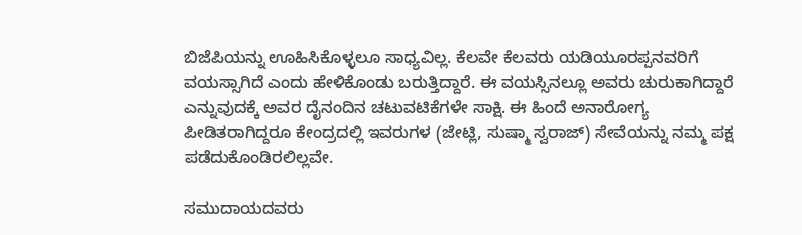ಬಿಜೆಪಿಯನ್ನು ಊಹಿಸಿಕೊಳ್ಳಲೂ ಸಾಧ್ಯವಿಲ್ಲ. ಕೆಲವೇ ಕೆಲವರು ಯಡಿಯೂರಪ್ಪನವರಿಗೆ ವಯಸ್ಸಾಗಿದೆ ಎಂದು ಹೇಳಿಕೊಂಡು ಬರುತ್ತಿದ್ದಾರೆ. ಈ ವಯಸ್ಸಿನಲ್ಲೂ ಅವರು ಚುರುಕಾಗಿದ್ದಾರೆ ಎನ್ನುವುದಕ್ಕೆ ಅವರ ದೈನಂದಿನ ಚಟುವಟಿಕೆಗಳೇ ಸಾಕ್ಷಿ. ಈ ಹಿಂದೆ ಅನಾರೋಗ್ಯ ಪೀಡಿತರಾಗಿದ್ದರೂ ಕೇಂದ್ರದಲ್ಲಿ ಇವರುಗಳ (ಜೇಟ್ಲಿ, ಸುಷ್ಮಾ ಸ್ವರಾಜ್) ಸೇವೆಯನ್ನು ನಮ್ಮ ಪಕ್ಷ ಪಡೆದುಕೊಂಡಿರಲಿಲ್ಲವೇ.

ಸಮುದಾಯದವರು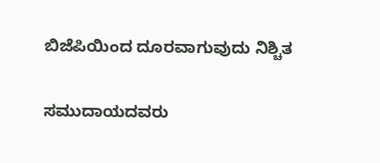ಬಿಜೆಪಿಯಿಂದ ದೂರವಾಗುವುದು ನಿಶ್ಚಿತ

ಸಮುದಾಯದವರು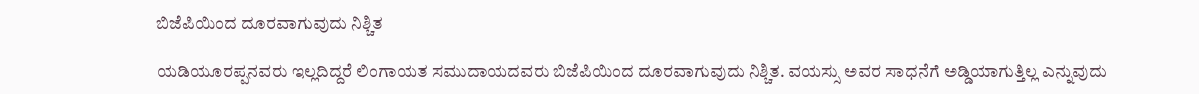ಬಿಜೆಪಿಯಿಂದ ದೂರವಾಗುವುದು ನಿಶ್ಚಿತ

ಯಡಿಯೂರಪ್ಪನವರು ಇಲ್ಲದಿದ್ದರೆ ಲಿಂಗಾಯತ ಸಮುದಾಯದವರು ಬಿಜೆಪಿಯಿಂದ ದೂರವಾಗುವುದು ನಿಶ್ಚಿತ. ವಯಸ್ಸು ಅವರ ಸಾಧನೆಗೆ ಅಡ್ಡಿಯಾಗುತ್ತಿಲ್ಲ ಎನ್ನುವುದು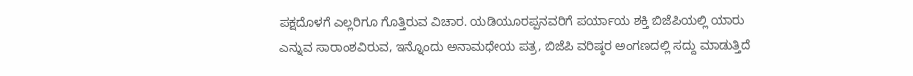ಪಕ್ಷದೊಳಗೆ ಎಲ್ಲರಿಗೂ ಗೊತ್ತಿರುವ ವಿಚಾರ. ಯಡಿಯೂರಪ್ಪನವರಿಗೆ ಪರ್ಯಾಯ ಶಕ್ತಿ ಬಿಜೆಪಿಯಲ್ಲಿ ಯಾರು ಎನ್ನುವ ಸಾರಾಂಶವಿರುವ, ಇನ್ನೊಂದು ಅನಾಮಧೇಯ ಪತ್ರ, ಬಿಜೆಪಿ ವರಿಷ್ಠರ ಅಂಗಣದಲ್ಲಿ ಸದ್ದು ಮಾಡುತ್ತಿದೆ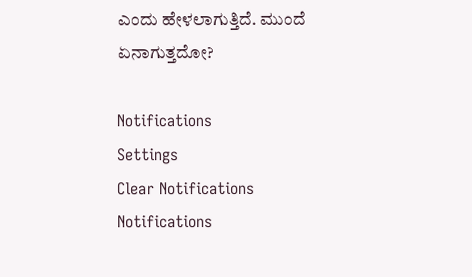ಎಂದು ಹೇಳಲಾಗುತ್ತಿದೆ. ಮುಂದೆ ಏನಾಗುತ್ತದೋ?

Notifications
Settings
Clear Notifications
Notifications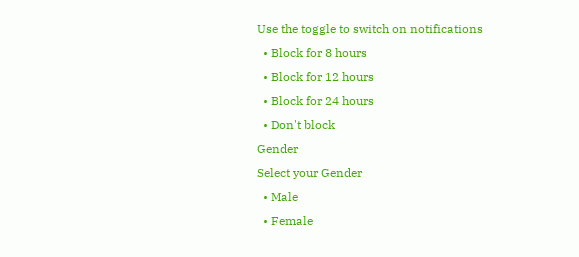Use the toggle to switch on notifications
  • Block for 8 hours
  • Block for 12 hours
  • Block for 24 hours
  • Don't block
Gender
Select your Gender
  • Male
  • Female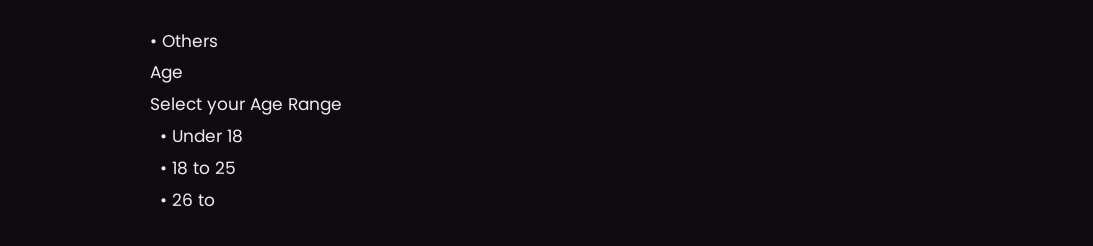• Others
Age
Select your Age Range
  • Under 18
  • 18 to 25
  • 26 to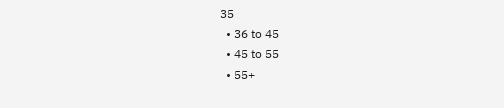35
  • 36 to 45
  • 45 to 55
  • 55+